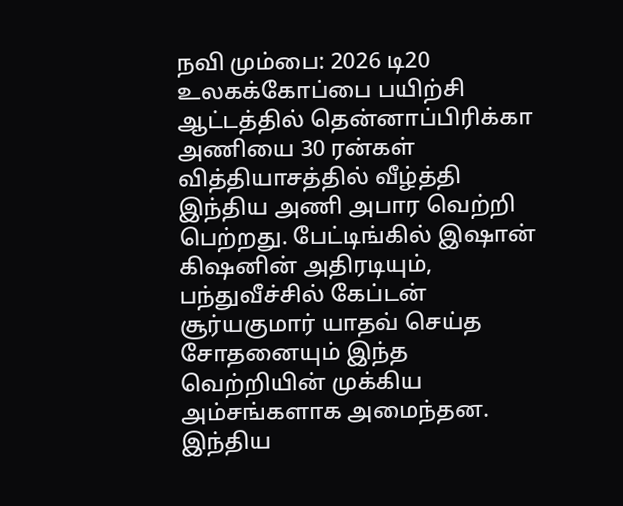நவி மும்பை: 2026 டி20 உலகக்கோப்பை பயிற்சி ஆட்டத்தில் தென்னாப்பிரிக்கா அணியை 30 ரன்கள் வித்தியாசத்தில் வீழ்த்தி இந்திய அணி அபார வெற்றி பெற்றது. பேட்டிங்கில் இஷான் கிஷனின் அதிரடியும், பந்துவீச்சில் கேப்டன் சூர்யகுமார் யாதவ் செய்த சோதனையும் இந்த வெற்றியின் முக்கிய அம்சங்களாக அமைந்தன. இந்திய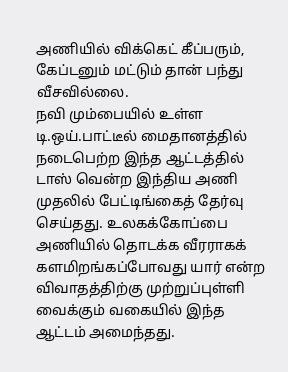அணியில் விக்கெட் கீப்பரும், கேப்டனும் மட்டும் தான் பந்து வீசவில்லை.
நவி மும்பையில் உள்ள டி.ஒய்.பாட்டீல் மைதானத்தில் நடைபெற்ற இந்த ஆட்டத்தில் டாஸ் வென்ற இந்திய அணி முதலில் பேட்டிங்கைத் தேர்வு செய்தது. உலகக்கோப்பை அணியில் தொடக்க வீரராகக் களமிறங்கப்போவது யார் என்ற விவாதத்திற்கு முற்றுப்புள்ளி வைக்கும் வகையில் இந்த ஆட்டம் அமைந்தது.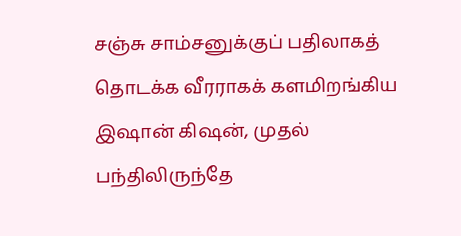சஞ்சு சாம்சனுக்குப் பதிலாகத் தொடக்க வீரராகக் களமிறங்கிய இஷான் கிஷன், முதல் பந்திலிருந்தே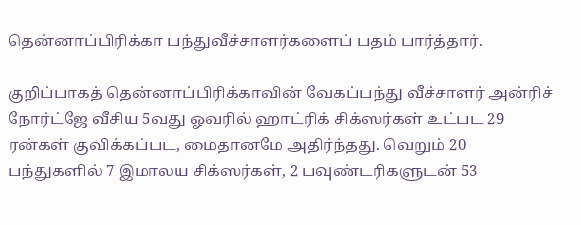தென்னாப்பிரிக்கா பந்துவீச்சாளர்களைப் பதம் பார்த்தார்.

குறிப்பாகத் தென்னாப்பிரிக்காவின் வேகப்பந்து வீச்சாளர் அன்ரிச் நோர்ட்ஜே வீசிய 5வது ஓவரில் ஹாட்ரிக் சிக்ஸர்கள் உட்பட 29 ரன்கள் குவிக்கப்பட, மைதானமே அதிர்ந்தது. வெறும் 20 பந்துகளில் 7 இமாலய சிக்ஸர்கள், 2 பவுண்டரிகளுடன் 53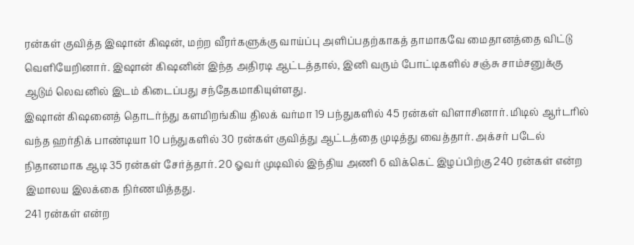ரன்கள் குவித்த இஷான் கிஷன், மற்ற வீரர்களுக்கு வாய்ப்பு அளிப்பதற்காகத் தாமாகவே மைதானத்தை விட்டு வெளியேறினார். இஷான் கிஷனின் இந்த அதிரடி ஆட்டத்தால், இனி வரும் போட்டிகளில் சஞ்சு சாம்சனுக்கு ஆடும் லெவனில் இடம் கிடைப்பது சந்தேகமாகியுள்ளது.
இஷான் கிஷனைத் தொடர்ந்து களமிறங்கிய திலக் வர்மா 19 பந்துகளில் 45 ரன்கள் விளாசினார். மிடில் ஆர்டரில் வந்த ஹர்திக் பாண்டியா 10 பந்துகளில் 30 ரன்கள் குவித்து ஆட்டத்தை முடித்து வைத்தார். அக்சர் படேல் நிதானமாக ஆடி 35 ரன்கள் சேர்த்தார். 20 ஓவர் முடிவில் இந்திய அணி 6 விக்கெட் இழப்பிற்கு 240 ரன்கள் என்ற இமாலய இலக்கை நிர்ணயித்தது.
241 ரன்கள் என்ற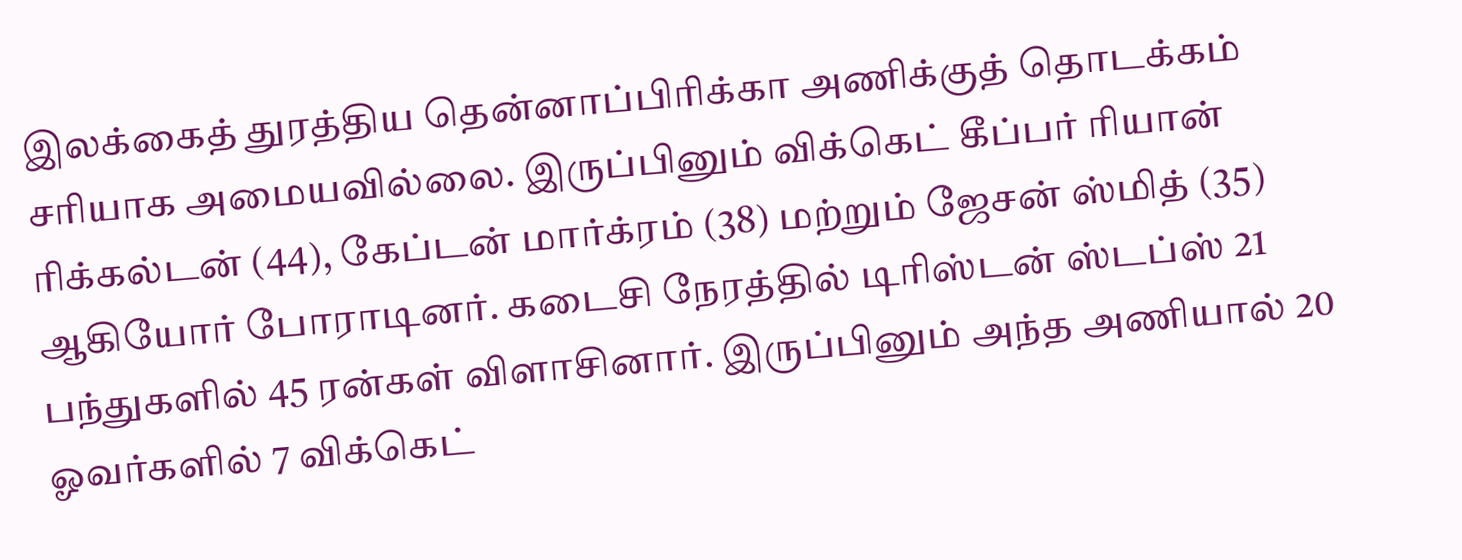இலக்கைத் துரத்திய தென்னாப்பிரிக்கா அணிக்குத் தொடக்கம் சரியாக அமையவில்லை. இருப்பினும் விக்கெட் கீப்பர் ரியான் ரிக்கல்டன் (44), கேப்டன் மார்க்ரம் (38) மற்றும் ஜேசன் ஸ்மித் (35) ஆகியோர் போராடினர். கடைசி நேரத்தில் டிரிஸ்டன் ஸ்டப்ஸ் 21 பந்துகளில் 45 ரன்கள் விளாசினார். இருப்பினும் அந்த அணியால் 20 ஓவர்களில் 7 விக்கெட்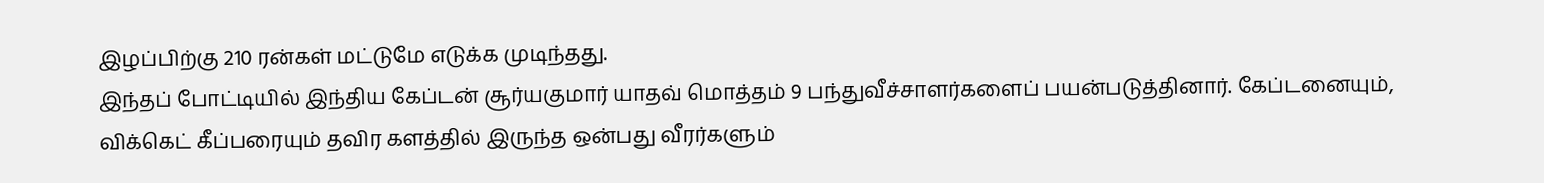இழப்பிற்கு 210 ரன்கள் மட்டுமே எடுக்க முடிந்தது.
இந்தப் போட்டியில் இந்திய கேப்டன் சூர்யகுமார் யாதவ் மொத்தம் 9 பந்துவீச்சாளர்களைப் பயன்படுத்தினார். கேப்டனையும், விக்கெட் கீப்பரையும் தவிர களத்தில் இருந்த ஒன்பது வீரர்களும்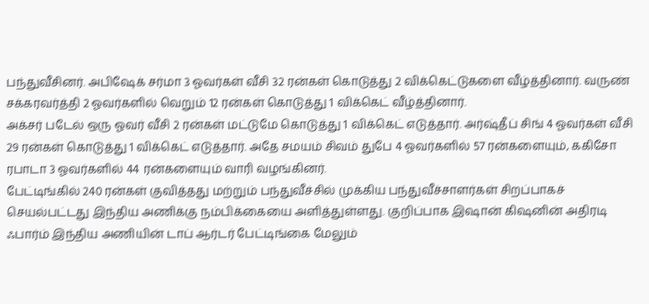பந்துவீசினர். அபிஷேக் சர்மா 3 ஓவர்கள் வீசி 32 ரன்கள் கொடுத்து 2 விக்கெட்டுகளை வீழ்த்தினார். வருண் சக்கரவர்த்தி 2 ஓவர்களில் வெறும் 12 ரன்கள் கொடுத்து 1 விக்கெட் வீழ்த்தினார்.
அக்சர் படேல் ஒரு ஓவர் வீசி 2 ரன்கள் மட்டுமே கொடுத்து 1 விக்கெட் எடுத்தார். அர்ஷ்தீப் சிங் 4 ஓவர்கள் வீசி 29 ரன்கள் கொடுத்து 1 விக்கெட் எடுத்தார். அதே சமயம் சிவம் துபே 4 ஓவர்களில் 57 ரன்களையும், ககிசோ ரபாடா 3 ஓவர்களில் 44 ரன்களையும் வாரி வழங்கினர்.
பேட்டிங்கில் 240 ரன்கள் குவித்தது மற்றும் பந்துவீச்சில் முக்கிய பந்துவீச்சாளர்கள் சிறப்பாகச் செயல்பட்டது இந்திய அணிக்கு நம்பிக்கையை அளித்துள்ளது. குறிப்பாக இஷான் கிஷனின் அதிரடி ஃபார்ம் இந்திய அணியின் டாப் ஆர்டர் பேட்டிங்கை மேலும்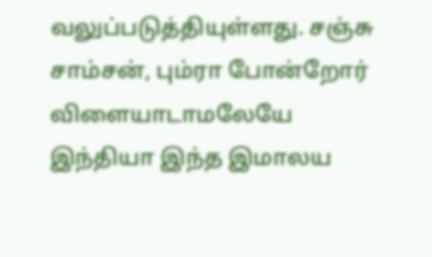வலுப்படுத்தியுள்ளது. சஞ்சு சாம்சன், பும்ரா போன்றோர் விளையாடாமலேயே இந்தியா இந்த இமாலய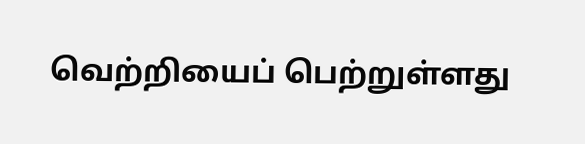வெற்றியைப் பெற்றுள்ளது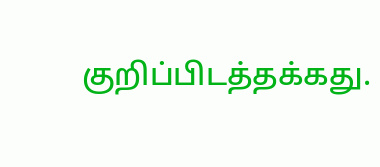குறிப்பிடத்தக்கது.